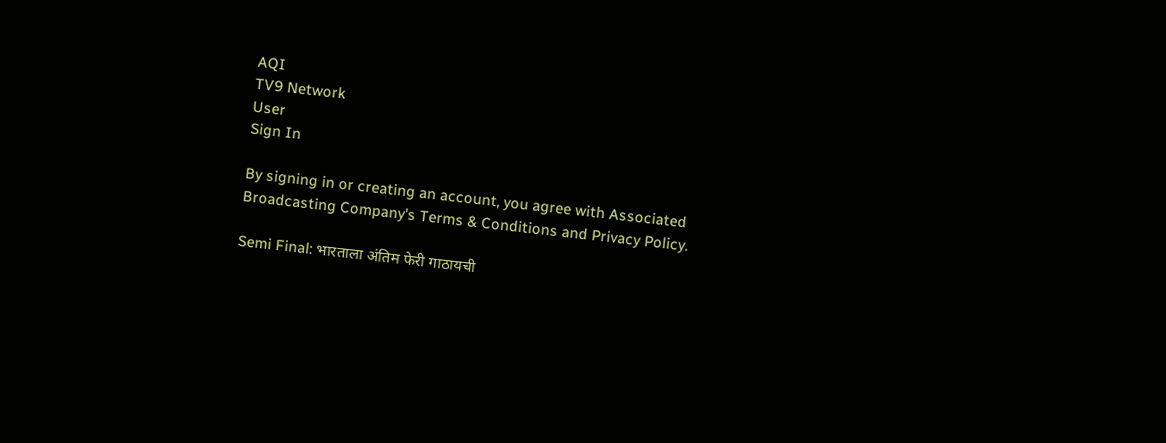AQI
TV9 Network
User
Sign In

By signing in or creating an account, you agree with Associated Broadcasting Company's Terms & Conditions and Privacy Policy.

Semi Final: भारताला अंतिम फेरी गाठायची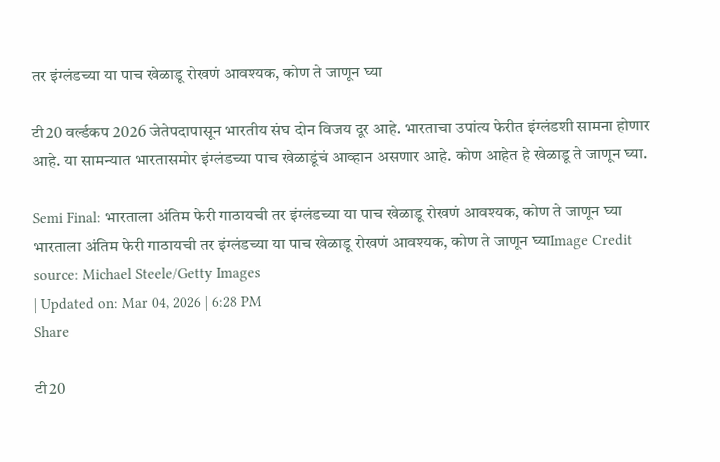तर इंग्लंडच्या या पाच खेळाडू रोखणं आवश्यक, कोण ते जाणून घ्या

टी20 वर्ल्डकप 2026 जेतेपदापासून भारतीय संघ दोन विजय दूर आहे. भारताचा उपांत्य फेरीत इंग्लंडशी सामना होणार आहे. या सामन्यात भारतासमोर इंग्लंडच्या पाच खेळाडूंचं आव्हान असणार आहे. कोण आहेत हे खेळाडू ते जाणून घ्या.

Semi Final: भारताला अंतिम फेरी गाठायची तर इंग्लंडच्या या पाच खेळाडू रोखणं आवश्यक, कोण ते जाणून घ्या
भारताला अंतिम फेरी गाठायची तर इंग्लंडच्या या पाच खेळाडू रोखणं आवश्यक, कोण ते जाणून घ्याImage Credit source: Michael Steele/Getty Images
| Updated on: Mar 04, 2026 | 6:28 PM
Share

टी20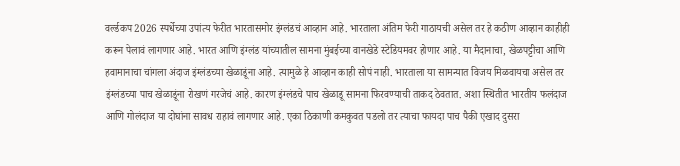वर्ल्डकप 2026 स्पर्धेच्या उपांत्य फेरीत भारतासमोर इंग्लंडचं आव्हान आहे. भारताला अंतिम फेरी गाठायची असेल तर हे कठीण आव्हान काहीही करून पेलावं लागणार आहे. भारत आणि इंग्लंड यांच्यातील सामना मुंबईच्या वानखेडे स्टेडियमवर होणार आहे. या मैदानाचा, खेळपट्टीचा आणि हवामानाचा चांगला अंदाज इंग्लंडच्या खेळाडूंना आहे. त्यामुळे हे आव्हान काही सोपं नाही. भारताला या सामन्यात विजय मिळवायचा असेल तर इंग्लंडच्या पाच खेळाडूंना रोखणं गरजेचं आहे. कारण इंग्लंडचे पाच खेळाडू सामना फिरवण्याची ताकद ठेवतात. अशा स्थितीत भारतीय फलंदाज आणि गोलंदाज या दोघांना सावध राहावं लागणार आहे. एका ठिकाणी कमकुवत पडलो तर त्याचा फायदा पाच पैकी एखाद दुसरा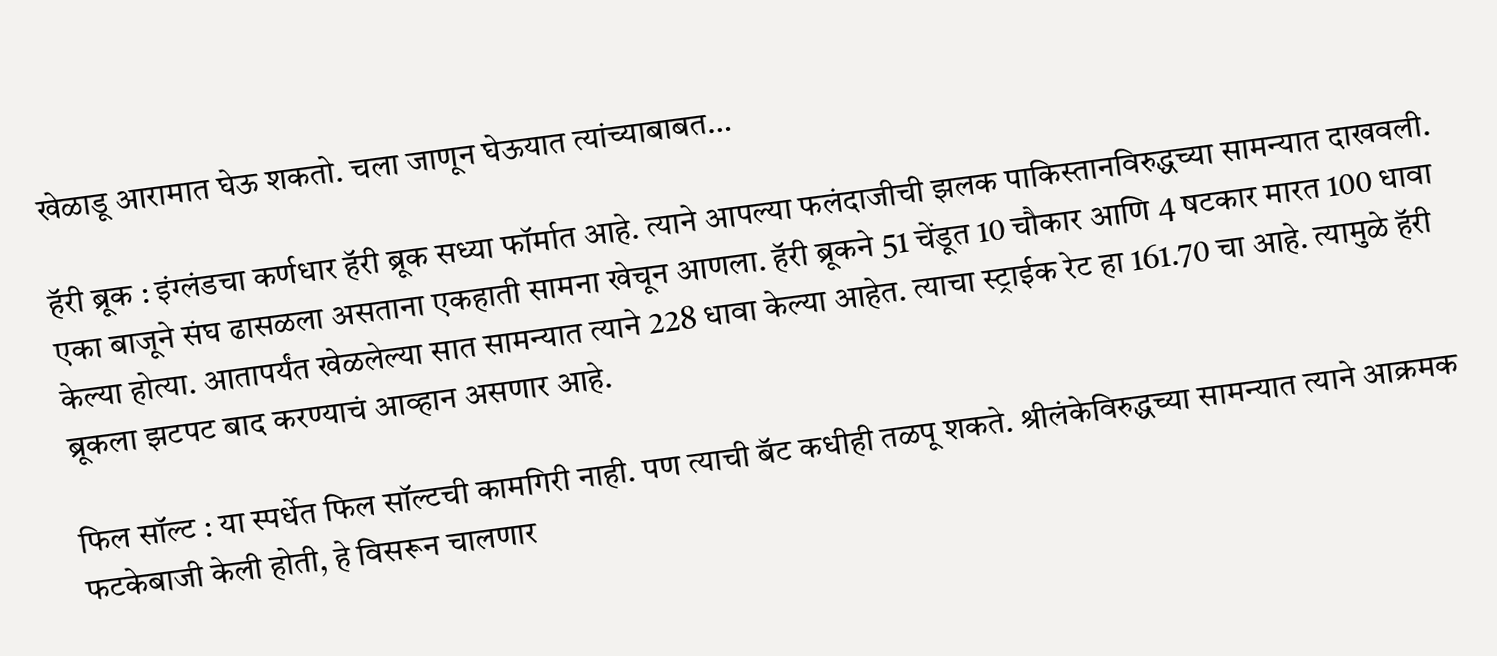खेळाडू आरामात घेऊ शकतो. चला जाणून घेऊयात त्यांच्याबाबत…

हॅरी ब्रूक : इंग्लंडचा कर्णधार हॅरी ब्रूक सध्या फॉर्मात आहे. त्याने आपल्या फलंदाजीची झलक पाकिस्तानविरुद्धच्या सामन्यात दाखवली. एका बाजूने संघ ढासळला असताना एकहाती सामना खेचून आणला. हॅरी ब्रूकने 51 चेंडूत 10 चौकार आणि 4 षटकार मारत 100 धावा केल्या होत्या. आतापर्यंत खेळलेल्या सात सामन्यात त्याने 228 धावा केल्या आहेत. त्याचा स्ट्राईक रेट हा 161.70 चा आहे. त्यामुळे हॅरी ब्रूकला झटपट बाद करण्याचं आव्हान असणार आहे.

फिल सॉल्ट : या स्पर्धेत फिल सॉल्टची कामगिरी नाही. पण त्याची बॅट कधीही तळपू शकते. श्रीलंकेविरुद्धच्या सामन्यात त्याने आक्रमक फटकेबाजी केली होती, हे विसरून चालणार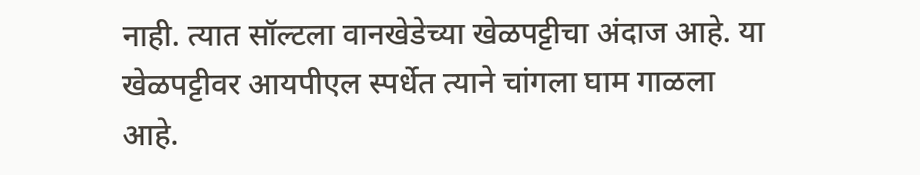नाही. त्यात सॉल्टला वानखेडेच्या खेळपट्टीचा अंदाज आहे. या खेळपट्टीवर आयपीएल स्पर्धेत त्याने चांगला घाम गाळला आहे.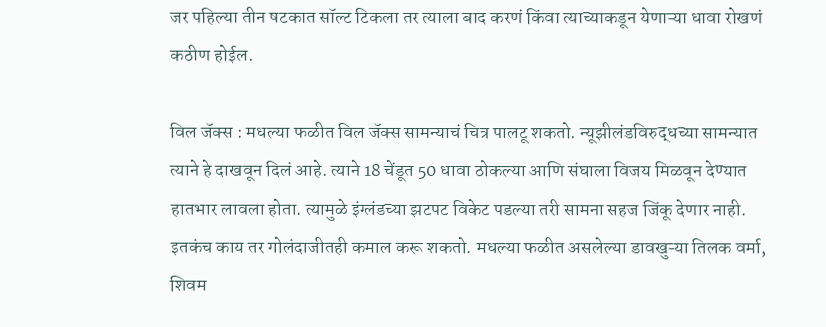जर पहिल्या तीन षटकात सॉल्ट टिकला तर त्याला बाद करणं किंवा त्याच्याकडून येणाऱ्या धावा रोखणं कठीण होईल.

विल जॅक्स : मधल्या फळीत विल जॅक्स सामन्याचं चित्र पालटू शकतो. न्यूझीलंडविरुद्धच्या सामन्यात त्याने हे दाखवून दिलं आहे. त्याने 18 चेंडूत 50 धावा ठोकल्या आणि संघाला विजय मिळवून देण्यात हातभार लावला होता. त्यामुळे इंग्लंडच्या झटपट विकेट पडल्या तरी सामना सहज जिंकू देणार नाही. इतकंच काय तर गोलंदाजीतही कमाल करू शकतो. मधल्या फळीत असलेल्या डावखुऱ्या तिलक वर्मा, शिवम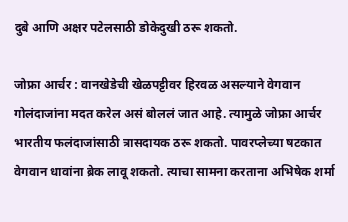दुबे आणि अक्षर पटेलसाठी डोकेदुखी ठरू शकतो.

जोफ्रा आर्चर : वानखेडेची खेळपट्टीवर हिरवळ असल्याने वेगवान गोलंदाजांना मदत करेल असं बोललं जात आहे. त्यामुळे जोफ्रा आर्चर भारतीय फलंदाजांसाठी त्रासदायक ठरू शकतो. पावरप्लेच्या षटकात वेगवान धावांना ब्रेक लावू शकतो. त्याचा सामना करताना अभिषेक शर्मा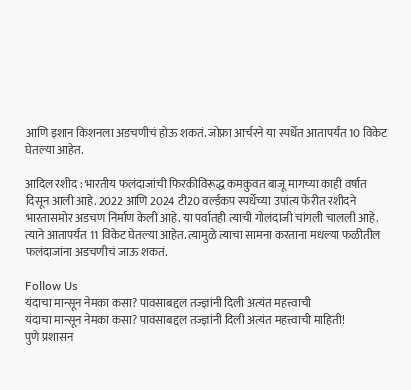आणि इशान किशनला अडचणीचं होऊ शकतं. जोफ्रा आर्चरने या स्पर्धेत आतापर्यंत 10 विकेट घेतल्या आहेत.

आदिल रशीद : भारतीय फलंदाजांची फिरकीविरूद्ध कमकुवत बाजू मागच्या काही वर्षात दिसून आली आहे. 2022 आणि 2024 टी20 वर्ल्डकप स्पर्धेच्या उपांत्य फेरीत रशीदने भारतासमोर अडचण निर्माण केली आहे. या पर्वातही त्याची गोलंदाजी चांगली चालली आहे. त्याने आतापर्यंत 11 विकेट घेतल्या आहेत. त्यामुळे त्याचा सामना करताना मधल्या फळीतील फलंदाजांना अडचणीचं जाऊ शकतं.

Follow Us
यंदाचा मान्सून नेमका कसा? पावसाबद्दल तज्ज्ञांनी दिली अत्यंत महत्त्वाची
यंदाचा मान्सून नेमका कसा? पावसाबद्दल तज्ज्ञांनी दिली अत्यंत महत्त्वाची माहिती!
पुणे प्रशासन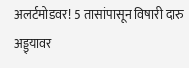अलर्टमोडवर! 5 तासांपासून विषारी दारु अड्ड्यावर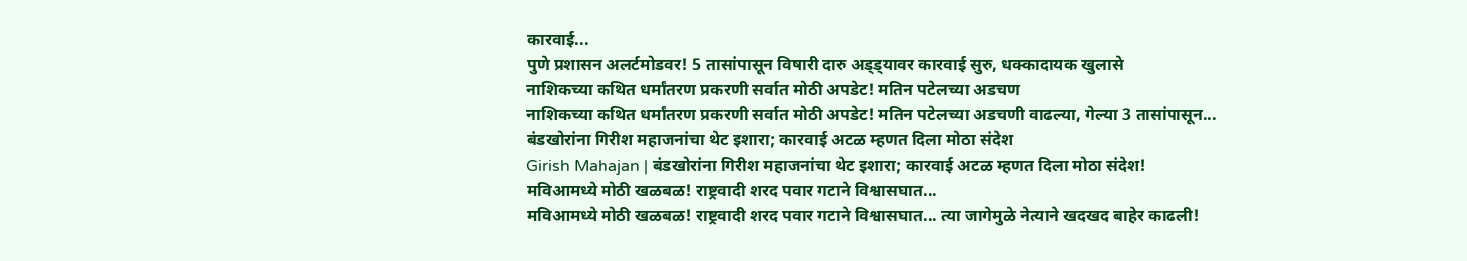कारवाई...
पुणे प्रशासन अलर्टमोडवर! 5 तासांपासून विषारी दारु अड्ड्यावर कारवाई सुरु, धक्कादायक खुलासे
नाशिकच्या कथित धर्मांतरण प्रकरणी सर्वात मोठी अपडेट! मतिन पटेलच्या अडचण
नाशिकच्या कथित धर्मांतरण प्रकरणी सर्वात मोठी अपडेट! मतिन पटेलच्या अडचणी वाढल्या, गेल्या 3 तासांपासून...
बंडखोरांना गिरीश महाजनांचा थेट इशारा; कारवाई अटळ म्हणत दिला मोठा संदेश
Girish Mahajan | बंडखोरांना गिरीश महाजनांचा थेट इशारा; कारवाई अटळ म्हणत दिला मोठा संदेश!
मविआमध्ये मोठी खळबळ! राष्ट्रवादी शरद पवार गटाने विश्वासघात...
मविआमध्ये मोठी खळबळ! राष्ट्रवादी शरद पवार गटाने विश्वासघात... त्या जागेमुळे नेत्याने खदखद बाहेर काढली!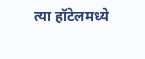त्या हॉटेलमध्ये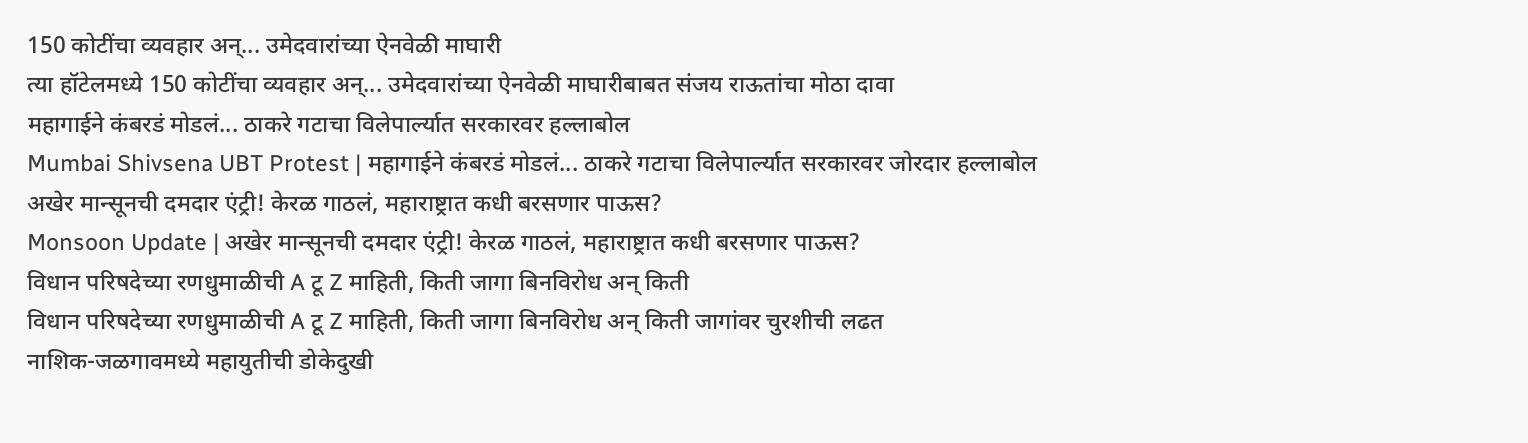150 कोटींचा व्यवहार अन्... उमेदवारांच्या ऐनवेळी माघारी
त्या हॉटेलमध्ये 150 कोटींचा व्यवहार अन्... उमेदवारांच्या ऐनवेळी माघारीबाबत संजय राऊतांचा मोठा दावा
महागाईने कंबरडं मोडलं... ठाकरे गटाचा विलेपार्ल्यात सरकारवर हल्लाबोल
Mumbai Shivsena UBT Protest | महागाईने कंबरडं मोडलं... ठाकरे गटाचा विलेपार्ल्यात सरकारवर जोरदार हल्लाबोल
अखेर मान्सूनची दमदार एंट्री! केरळ गाठलं, महाराष्ट्रात कधी बरसणार पाऊस?
Monsoon Update | अखेर मान्सूनची दमदार एंट्री! केरळ गाठलं, महाराष्ट्रात कधी बरसणार पाऊस?
विधान परिषदेच्या रणधुमाळीची A टू Z माहिती, किती जागा बिनविरोध अन् किती
विधान परिषदेच्या रणधुमाळीची A टू Z माहिती, किती जागा बिनविरोध अन् किती जागांवर चुरशीची लढत
नाशिक-जळगावमध्ये महायुतीची डोकेदुखी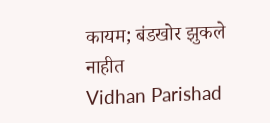कायम; बंडखोर झुकले नाहीत
Vidhan Parishad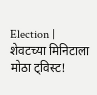Election | शेवटच्या मिनिटाला मोठा ट्विस्ट!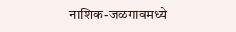नाशिक-जळगावमध्ये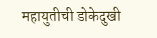महायुतीची डोकेदुखी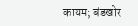कायम; बंडखोर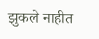झुकले नाहीत